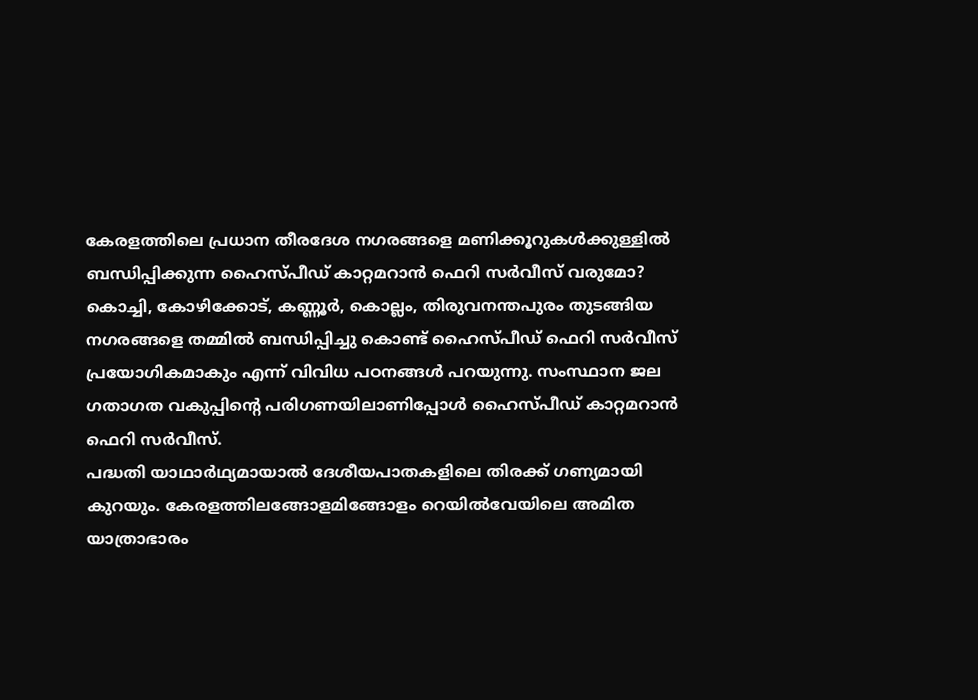കേരളത്തിലെ പ്രധാന തീരദേശ നഗരങ്ങളെ മണിക്കൂറുകൾക്കുള്ളിൽ ബന്ധിപ്പിക്കുന്ന ഹൈസ്പീഡ് കാറ്റമറാൻ ഫെറി സർവീസ് വരുമോ? കൊച്ചി, കോഴിക്കോട്, കണ്ണൂർ, കൊല്ലം, തിരുവനന്തപുരം തുടങ്ങിയ നഗരങ്ങളെ തമ്മിൽ ബന്ധിപ്പിച്ചു കൊണ്ട് ഹൈസ്പീഡ് ഫെറി സർവീസ് പ്രയോഗികമാകും എന്ന് വിവിധ പഠനങ്ങൾ പറയുന്നു. സംസ്ഥാന ജല ഗതാഗത വകുപ്പിന്റെ പരിഗണയിലാണിപ്പോൾ ഹൈസ്പീഡ് കാറ്റമറാൻ ഫെറി സർവീസ്.
പദ്ധതി യാഥാർഥ്യമായാൽ ദേശീയപാതകളിലെ തിരക്ക് ഗണ്യമായി കുറയും. കേരളത്തിലങ്ങോളമിങ്ങോളം റെയിൽവേയിലെ അമിത യാത്രാഭാരം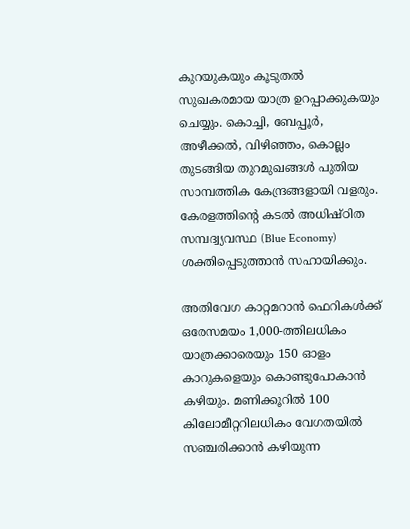കുറയുകയും കൂടുതൽ സുഖകരമായ യാത്ര ഉറപ്പാക്കുകയും ചെയ്യും. കൊച്ചി, ബേപ്പൂർ, അഴീക്കൽ, വിഴിഞ്ഞം, കൊല്ലം തുടങ്ങിയ തുറമുഖങ്ങൾ പുതിയ സാമ്പത്തിക കേന്ദ്രങ്ങളായി വളരും. കേരളത്തിന്റെ കടൽ അധിഷ്ഠിത സമ്പദ്വ്യവസ്ഥ (Blue Economy) ശക്തിപ്പെടുത്താൻ സഹായിക്കും.

അതിവേഗ കാറ്റമറാൻ ഫെറികൾക്ക് ഒരേസമയം 1,000-ത്തിലധികം യാത്രക്കാരെയും 150 ഓളം കാറുകളെയും കൊണ്ടുപോകാൻ കഴിയും. മണിക്കൂറിൽ 100 കിലോമീറ്ററിലധികം വേഗതയിൽ സഞ്ചരിക്കാൻ കഴിയുന്ന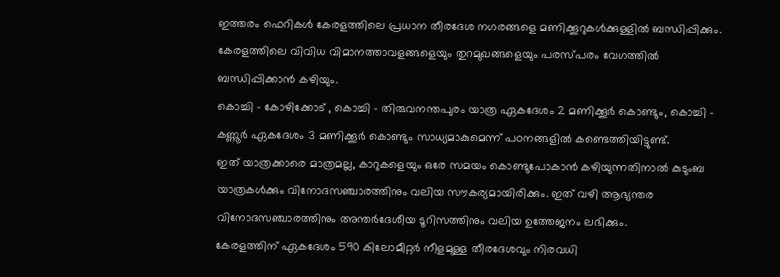ഇത്തരം ഫെറികൾ കേരളത്തിലെ പ്രധാന തീരദേശ നഗരങ്ങളെ മണിക്കൂറുകൾക്കുള്ളിൽ ബന്ധിപ്പിക്കും. കേരളത്തിലെ വിവിധ വിമാനത്താവളങ്ങളെയും തുറമുഖങ്ങളെയും പരസ്പരം വേഗത്തിൽ ബന്ധിപ്പിക്കാൻ കഴിയും.
കൊച്ചി – കോഴിക്കോട് , കൊച്ചി – തിരുവനന്തപുരം യാത്ര ഏകദേശം 2 മണിക്കൂർ കൊണ്ടും, കൊച്ചി – കണ്ണൂർ ഏകദേശം 3 മണിക്കൂർ കൊണ്ടും സാധ്യമാകുമെന്ന് പഠനങ്ങളിൽ കണ്ടെത്തിയിട്ടുണ്ട്.
ഇത് യാത്രക്കാരെ മാത്രമല്ല, കാറുകളെയും ഒരേ സമയം കൊണ്ടുപോകാൻ കഴിയുന്നതിനാൽ കുടുംബ യാത്രകൾക്കും വിനോദസഞ്ചാരത്തിനും വലിയ സൗകര്യമായിരിക്കും. ഇത് വഴി ആഭ്യന്തര വിനോദസഞ്ചാരത്തിനും അന്തർദേശീയ ടൂറിസത്തിനും വലിയ ഉത്തേജനം ലഭിക്കും.
കേരളത്തിന് ഏകദേശം 590 കിലോമീറ്റർ നീളമുള്ള തീരദേശവും നിരവധി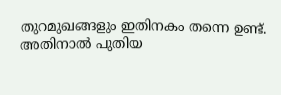തുറമുഖങ്ങളും ഇതിനകം തന്നെ ഉണ്ട്. അതിനാൽ പുതിയ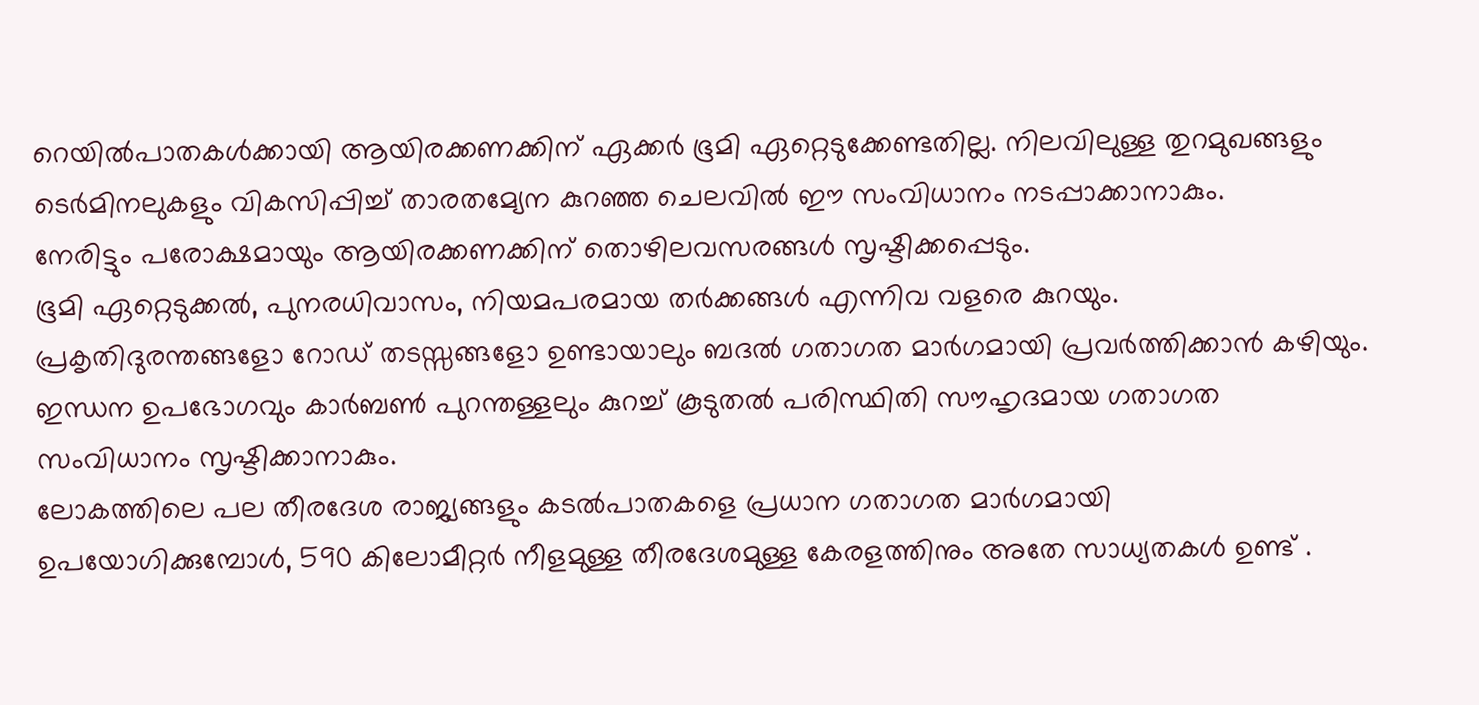റെയിൽപാതകൾക്കായി ആയിരക്കണക്കിന് ഏക്കർ ഭൂമി ഏറ്റെടുക്കേണ്ടതില്ല. നിലവിലുള്ള തുറമുഖങ്ങളും ടെർമിനലുകളും വികസിപ്പിച്ച് താരതമ്യേന കുറഞ്ഞ ചെലവിൽ ഈ സംവിധാനം നടപ്പാക്കാനാകും.
നേരിട്ടും പരോക്ഷമായും ആയിരക്കണക്കിന് തൊഴിലവസരങ്ങൾ സൃഷ്ടിക്കപ്പെടും.
ഭൂമി ഏറ്റെടുക്കൽ, പുനരധിവാസം, നിയമപരമായ തർക്കങ്ങൾ എന്നിവ വളരെ കുറയും.
പ്രകൃതിദുരന്തങ്ങളോ റോഡ് തടസ്സങ്ങളോ ഉണ്ടായാലും ബദൽ ഗതാഗത മാർഗമായി പ്രവർത്തിക്കാൻ കഴിയും. ഇന്ധന ഉപഭോഗവും കാർബൺ പുറന്തള്ളലും കുറച്ച് കൂടുതൽ പരിസ്ഥിതി സൗഹൃദമായ ഗതാഗത സംവിധാനം സൃഷ്ടിക്കാനാകും.
ലോകത്തിലെ പല തീരദേശ രാജ്യങ്ങളും കടൽപാതകളെ പ്രധാന ഗതാഗത മാർഗമായി ഉപയോഗിക്കുമ്പോൾ, 590 കിലോമീറ്റർ നീളമുള്ള തീരദേശമുള്ള കേരളത്തിനും അതേ സാധ്യതകൾ ഉണ്ട് .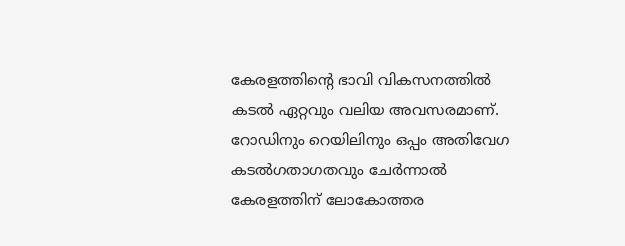കേരളത്തിന്റെ ഭാവി വികസനത്തിൽ കടൽ ഏറ്റവും വലിയ അവസരമാണ്. റോഡിനും റെയിലിനും ഒപ്പം അതിവേഗ കടൽഗതാഗതവും ചേർന്നാൽ കേരളത്തിന് ലോകോത്തര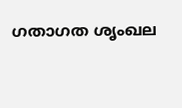ഗതാഗത ശൃംഖല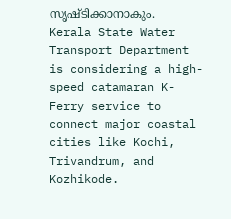സൃഷ്ടിക്കാനാകും.
Kerala State Water Transport Department is considering a high-speed catamaran K-Ferry service to connect major coastal cities like Kochi, Trivandrum, and Kozhikode.